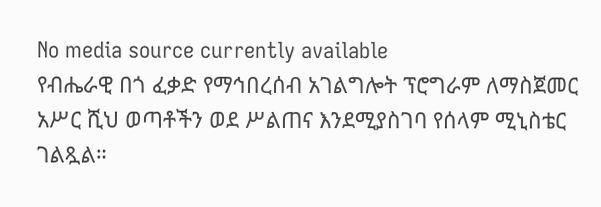No media source currently available
የብሔራዊ በጎ ፈቃድ የማኅበረሰብ አገልግሎት ፕሮግራም ለማስጀመር አሥር ሺህ ወጣቶችን ወደ ሥልጠና እንደሚያስገባ የሰላም ሚኒስቴር ገልጿል።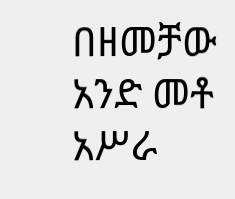በዘመቻው አንድ መቶ አሥራ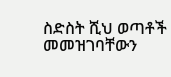ስድስት ሺህ ወጣቶች መመዝገባቸውን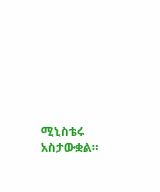ሚኒስቴሩ አስታውቋል።